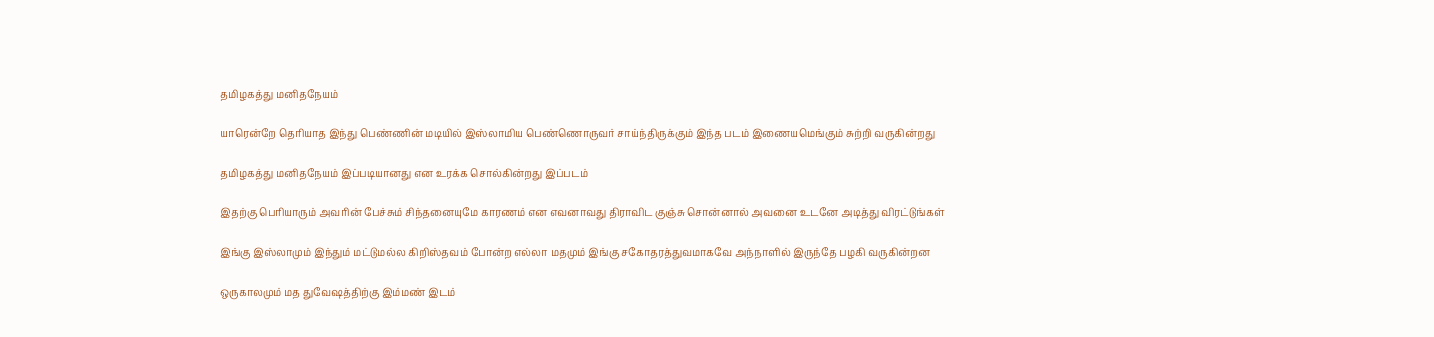தமிழகத்து மனிதநேயம்

யாரென்றே தெரியாத இந்து பெண்ணின் மடியில் இஸ்லாமிய பெண்ணொருவர் சாய்ந்திருக்கும் இந்த படம் இணையமெங்கும் சுற்றி வருகின்றது

தமிழகத்து மனிதநேயம் இப்படியானது என உரக்க சொல்கின்றது இப்படம்

இதற்கு பெரியாரும் அவரின் பேச்சும் சிந்தனையுமே காரணம் என எவனாவது திராவிட குஞ்சு சொன்னால் அவனை உடனே அடித்து விரட்டுங்கள்

இங்கு இஸ்லாமும் இந்தும் மட்டுமல்ல கிறிஸ்தவம் போன்ற எல்லா மதமும் இங்கு சகோதரத்துவமாகவே அந்நாளில் இருந்தே பழகி வருகின்றன‌

ஒருகாலமும் மத துவேஷத்திற்கு இம்மண் இடம்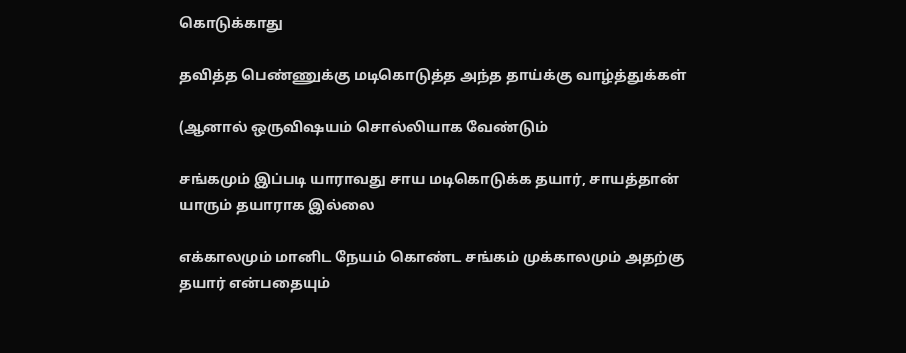கொடுக்காது

தவித்த பெண்ணுக்கு மடிகொடுத்த அந்த தாய்க்கு வாழ்த்துக்கள்

(ஆனால் ஒருவிஷயம் சொல்லியாக வேண்டும்

சங்கமும் இப்படி யாராவது சாய மடிகொடுக்க தயார், சாயத்தான் யாரும் தயாராக இல்லை

எக்காலமும் மானிட நேயம் கொண்ட சங்கம் முக்காலமும் அதற்கு தயார் என்பதையும்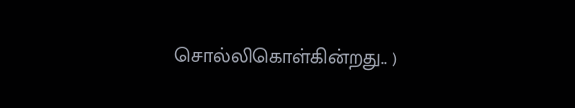சொல்லிகொள்கின்றது.. )